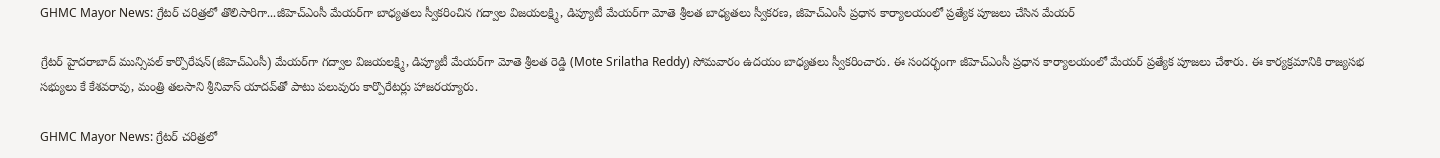GHMC Mayor News: గ్రేటర్ చరిత్రలో తొలిసారిగా...జీహెచ్ఎంసీ మేయ‌ర్‌గా బాధ్యతలు స్వీకరించిన గద్వాల విజ‌య‌ల‌క్ష్మి, డిప్యూటీ మేయర్‌గా మోతె శ్రీల‌త బాధ్యతలు స్వీకరణ, జీహెచ్ఎంసీ ప్ర‌ధాన కార్యాల‌యంలో ప్ర‌త్యేక పూజ‌లు చేసిన మేయ‌ర్

గ్రేట‌ర్ హైద‌రాబాద్ మున్సిప‌ల్ కార్పొరేష‌న్(జీహెచ్ఎంసీ) మేయ‌ర్‌గా గ‌ద్వాల విజ‌య‌ల‌క్ష్మి, డిప్యూటీ మేయ‌ర్‌గా మోతె శ్రీల‌త రెడ్డి (Mote Srilatha Reddy) సోమ‌వారం ఉద‌యం బాధ్య‌త‌లు స్వీక‌రించారు. ఈ సంద‌ర్భంగా జీహెచ్ఎంసీ ప్ర‌ధాన కార్యాల‌యంలో మేయ‌ర్ ప్ర‌త్యేక పూజ‌లు చేశారు. ఈ కార్య‌క్ర‌మానికి రాజ్య‌స‌భ స‌భ్యులు కే కేశ‌వ‌రావు, మంత్రి త‌ల‌సాని శ్రీనివాస్ యాద‌వ్‌తో పాటు ప‌లువురు కార్పొరేట‌ర్లు హాజ‌ర‌య్యారు.

GHMC Mayor News: గ్రేటర్ చరిత్రలో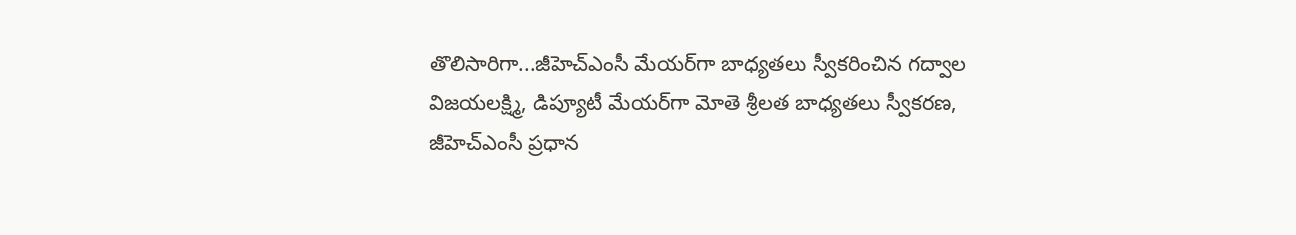తొలిసారిగా...జీహెచ్ఎంసీ మేయ‌ర్‌గా బాధ్యతలు స్వీకరించిన గద్వాల విజ‌య‌ల‌క్ష్మి, డిప్యూటీ మేయర్‌గా మోతె శ్రీల‌త బాధ్యతలు స్వీకరణ, జీహెచ్ఎంసీ ప్ర‌ధాన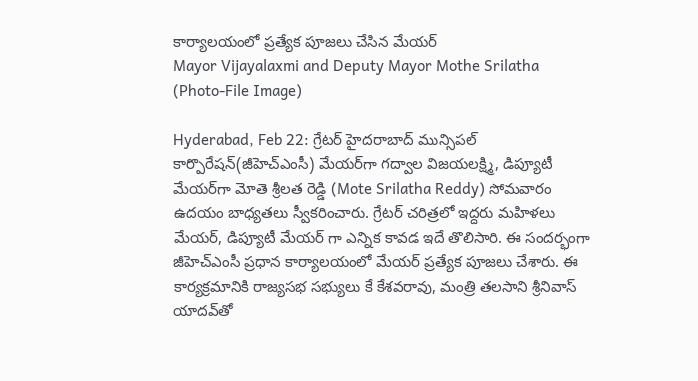కార్యాల‌యంలో ప్ర‌త్యేక పూజ‌లు చేసిన మేయ‌ర్
Mayor Vijayalaxmi and Deputy Mayor Mothe Srilatha (Photo-File Image)

Hyderabad, Feb 22: గ్రేట‌ర్ హైద‌రాబాద్ మున్సిప‌ల్ కార్పొరేష‌న్(జీహెచ్ఎంసీ) మేయ‌ర్‌గా గ‌ద్వాల విజ‌య‌ల‌క్ష్మి, డిప్యూటీ మేయ‌ర్‌గా మోతె శ్రీల‌త రెడ్డి (Mote Srilatha Reddy) సోమ‌వారం ఉద‌యం బాధ్య‌త‌లు స్వీక‌రించారు. గ్రేటర్ చరిత్రలో ఇద్దరు మహిళలు మేయర్, డిప్యూటీ మేయర్ గా ఎన్నిక కావడ ఇదే తొలిసారి. ఈ సంద‌ర్భంగా జీహెచ్ఎంసీ ప్ర‌ధాన కార్యాల‌యంలో మేయ‌ర్ ప్ర‌త్యేక పూజ‌లు చేశారు. ఈ కార్య‌క్ర‌మానికి రాజ్య‌స‌భ స‌భ్యులు కే కేశ‌వ‌రావు, మంత్రి త‌ల‌సాని శ్రీనివాస్ యాద‌వ్‌తో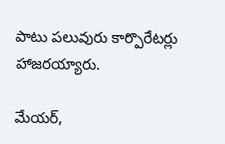పాటు ప‌లువురు కార్పొరేట‌ర్లు హాజ‌ర‌య్యారు.

మేయ‌ర్‌,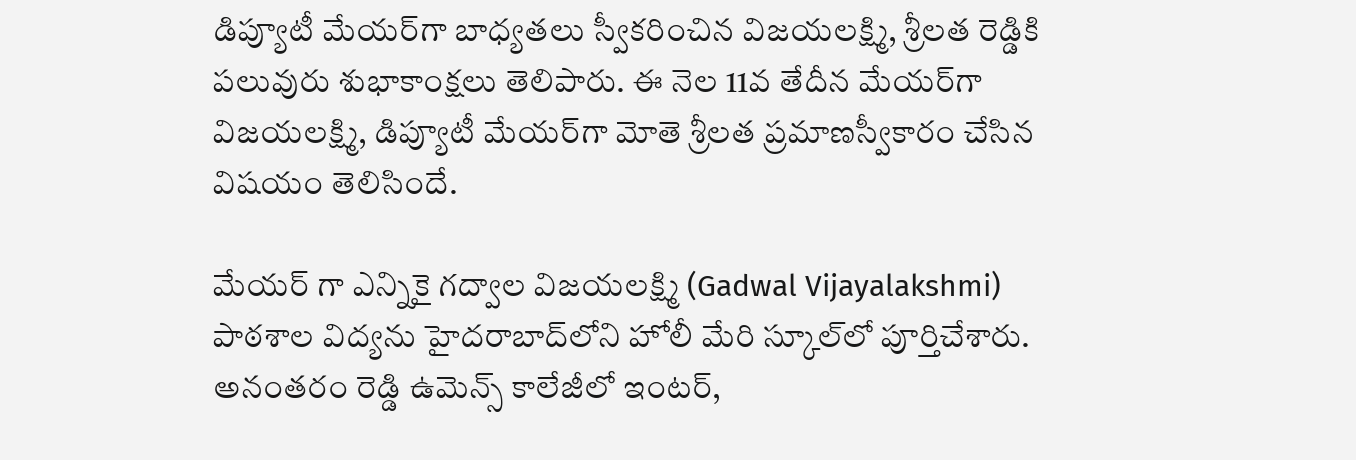డిప్యూటీ మేయ‌ర్‌గా బాధ్య‌త‌లు స్వీక‌రించిన విజ‌య‌ల‌క్ష్మి, శ్రీల‌త రెడ్డికి ప‌లువురు శుభాకాంక్ష‌లు తెలిపారు. ఈ నెల 11వ తేదీన మేయ‌ర్‌గా విజ‌య‌ల‌క్ష్మి, డిప్యూటీ మేయ‌ర్‌గా మోతె శ్రీల‌త‌ ప్ర‌మాణ‌స్వీకారం చేసిన విష‌యం తెలిసిందే.

మేయ‌ర్ గా ఎన్నికై గద్వాల విజ‌య‌ల‌క్ష్మి (Gadwal Vijayalakshmi) పాఠశాల విద్యను హైద‌రాబాద్‌లోని హోలీ మేరి స్కూల్‌లో పూర్తిచేశారు. అనంతరం రెడ్డి ఉమెన్స్‌ కాలేజీలో ఇంటర్‌,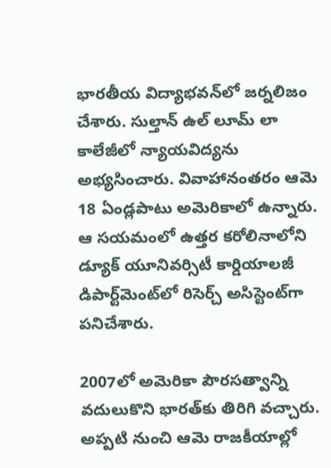భారతీయ విద్యాభవన్‌లో జర్నలిజం చేశారు. సుల్తాన్‌ ఉల్‌ లూమ్‌ లా కాలేజీలో న్యాయవిద్యను అభ్యసించారు. వివాహానంతరం ఆమె 18 ఏండ్లపాటు అమెరికాలో ఉన్నారు. ఆ సయమంలో ఉత్తర కరోలినాలోని డ్యూక్‌ యూనివర్సిటీ కార్డియాలజీ డిపార్ట్‌మెంట్‌లో రిసెర్చ్‌ అసిస్టెంట్‌గా పనిచేశారు.

2007లో అమెరికా పౌరసత్వాన్ని వదులుకొని భారత్‌కు తిరిగి వచ్చారు. అప్పటి నుంచి ఆమె రాజకీయాల్లో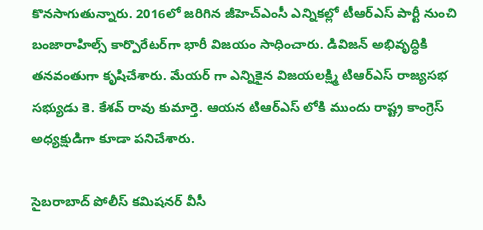కొనసాగుతున్నారు. 2016లో జరిగిన జీహెచ్‌ఎంసీ ఎన్నికల్లో టీఆర్‌ఎస్‌ పార్టీ నుంచి బంజారాహిల్స్‌ కార్పొరేటర్‌గా భారీ విజయం సాధించారు. డివిజన్‌ అభివృద్ధికి తనవంతుగా కృషిచేశారు. మేయర్ గా ఎన్నికైన విజయలక్ష్మి టిఆర్ఎస్ రాజ్యసభ సభ్యుడు కె. కేశవ్ రావు కుమార్తె. ఆయన టిఆర్ఎస్ లోకి ముందు రాష్ట్ర కాంగ్రెస్ అధ్యక్షుడిగా కూడా పనిచేశారు.

సైబరాబాద్ పోలీస్ కమిషనర్ వీసీ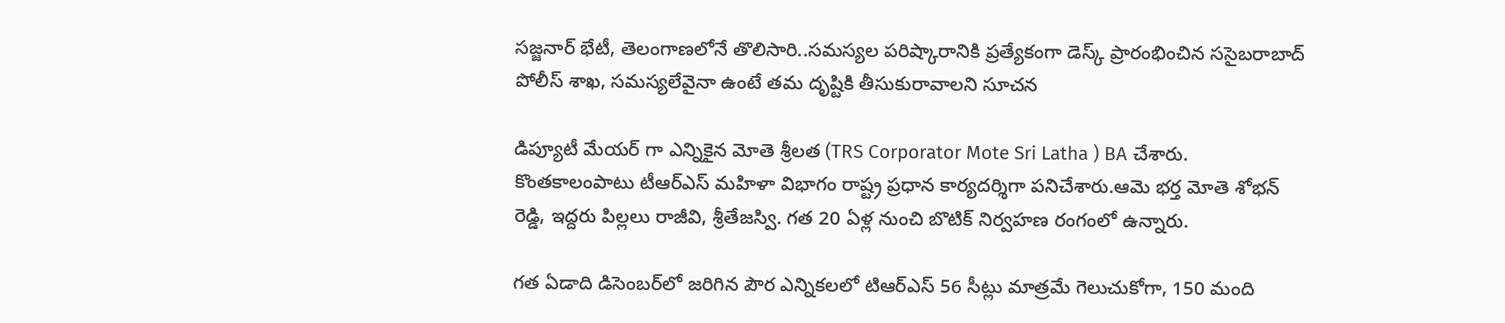సజ్జనార్ భేటీ, తెలంగాణలోనే తొలిసారి..సమస్యల పరిష్కారానికి ప్రత్యేకంగా డెస్క్ ప్రారంభించిన ససైబరాబాద్ పోలీస్ శాఖ, సమస్యలేవైనా ఉంటే తమ దృష్టికి తీసుకురావాలని సూచన

డిప్యూటీ మేయ‌ర్ గా ఎన్నికైన మోతె శ్రీలత (TRS Corporator Mote Sri Latha ) BA చేశారు. కొంతకాలంపాటు టీఆర్‌ఎస్‌ మహిళా విభాగం రాష్ట్ర ప్రధాన కార్యదర్శిగా పనిచేశారు.ఆమె భర్త మోతె శోభన్ రెడ్డి, ఇద్దరు పిల్లలు రాజీవి, శ్రీతేజస్వి. గత 20 ఏళ్ల నుంచి బొటిక్ నిర్వ‌హ‌ణ‌ రంగంలో ఉన్నారు.

గత ఏడాది డిసెంబర్‌లో జరిగిన పౌర ఎన్నికలలో టిఆర్‌ఎస్ 56 సీట్లు మాత్రమే గెలుచుకోగా, 150 మంది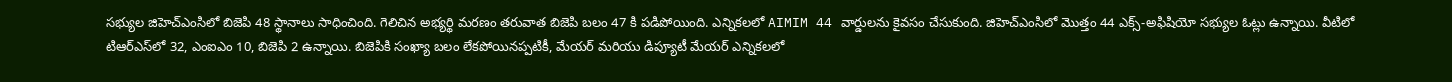సభ్యుల జిహెచ్‌ఎంసిలో బిజెపి 48 స్థానాలు సాధించింది. గెలిచిన అభ్యర్థి మరణం తరువాత బిజెపి బలం 47 కి పడిపోయింది. ఎన్నికలలో AIMIM 44 వార్డులను కైవసం చేసుకుంది. జిహెచ్‌ఎంసిలో మొత్తం 44 ఎక్స్‌-అఫిషియో సభ్యుల ఓట్లు ఉన్నాయి. వీటిలో టిఆర్‌ఎస్‌లో 32, ఎంఐఎం 10, బిజెపి 2 ఉన్నాయి. బిజెపికి సంఖ్యా బలం లేకపోయినప్పటికీ, మేయర్ మరియు డిప్యూటీ మేయర్ ఎన్నికలలో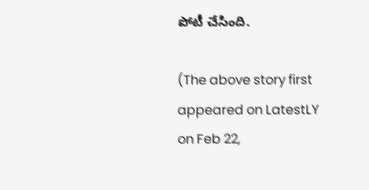పోటీ చేసింది.

(The above story first appeared on LatestLY on Feb 22,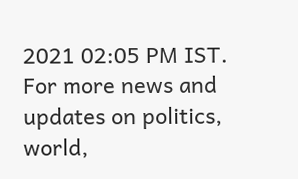2021 02:05 PM IST. For more news and updates on politics, world,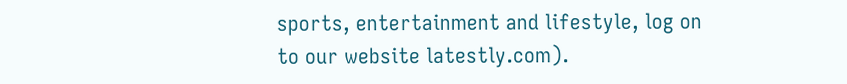sports, entertainment and lifestyle, log on to our website latestly.com).